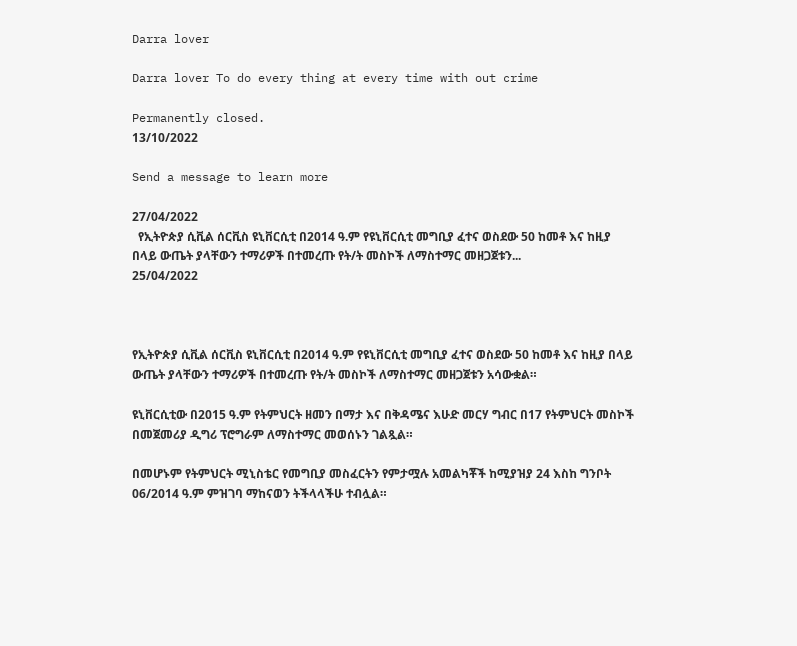Darra lover

Darra lover To do every thing at every time with out crime

Permanently closed.
13/10/2022

Send a message to learn more

27/04/2022
  የኢትዮጵያ ሲቪል ሰርቪስ ዩኒቨርሲቲ በ2014 ዓ.ም የዩኒቨርሲቲ መግቢያ ፈተና ወስደው 50 ከመቶ እና ከዚያ በላይ ውጤት ያላቸውን ተማሪዎች በተመረጡ የት/ት መስኮች ለማስተማር መዘጋጀቱን...
25/04/2022



የኢትዮጵያ ሲቪል ሰርቪስ ዩኒቨርሲቲ በ2014 ዓ.ም የዩኒቨርሲቲ መግቢያ ፈተና ወስደው 50 ከመቶ እና ከዚያ በላይ ውጤት ያላቸውን ተማሪዎች በተመረጡ የት/ት መስኮች ለማስተማር መዘጋጀቱን አሳውቋል።

ዩኒቨርሲቲው በ2015 ዓ.ም የትምህርት ዘመን በማታ እና በቅዳሜና እሁድ መርሃ ግብር በ17 የትምህርት መስኮች በመጀመሪያ ዲግሪ ፕሮግራም ለማስተማር መወሰኑን ገልጿል።

በመሆኑም የትምህርት ሚኒስቴር የመግቢያ መስፈርትን የምታሟሉ አመልካቾች ከሚያዝያ 24 እስከ ግንቦት 06/2014 ዓ.ም ምዝገባ ማከናወን ትችላላችሁ ተብሏል።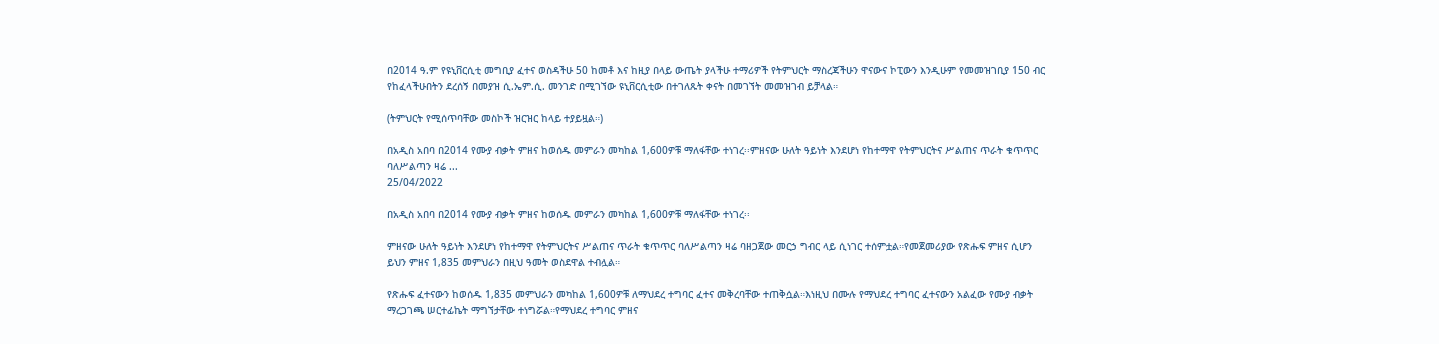በ2014 ዓ.ም የዩኒቨርሲቲ መግቢያ ፈተና ወስዳችሁ 50 ከመቶ እና ከዚያ በላይ ውጤት ያላችሁ ተማሪዎች የትምህርት ማስረጃችሁን ዋናውና ኮፒውን እንዲሁም የመመዝገቢያ 150 ብር የከፈላችሁበትን ደረሰኝ በመያዝ ሲ.ኤም.ሲ. መንገድ በሚገኘው ዩኒቨርሲቲው በተገለጹት ቀናት በመገኘት መመዝገብ ይቻላል።

(ትምህርት የሚሰጥባቸው መስኮች ዝርዝር ከላይ ተያይዟል።)

በአዲስ አበባ በ2014 የሙያ ብቃት ምዘና ከወሰዱ መምራን መካከል 1,600ዎቹ ማለፋቸው ተነገረ፡፡ምዘናው ሁለት ዓይነት እንደሆነ የከተማዋ የትምህርትና ሥልጠና ጥራት ቁጥጥር ባለሥልጣን ዛሬ ...
25/04/2022

በአዲስ አበባ በ2014 የሙያ ብቃት ምዘና ከወሰዱ መምራን መካከል 1,600ዎቹ ማለፋቸው ተነገረ፡፡

ምዘናው ሁለት ዓይነት እንደሆነ የከተማዋ የትምህርትና ሥልጠና ጥራት ቁጥጥር ባለሥልጣን ዛሬ ባዘጋጀው መርኃ ግብር ላይ ሲነገር ተሰምቷል።የመጀመሪያው የጽሑፍ ምዘና ሲሆን ይህን ምዘና 1,835 መምህራን በዚህ ዓመት ወስደዋል ተብሏል።

የጽሑፍ ፈተናውን ከወሰዱ 1,835 መምህራን መካከል 1,600ዎቹ ለማህደረ ተግባር ፈተና መቅረባቸው ተጠቅሷል።እነዚህ በሙሉ የማህደረ ተግባር ፈተናውን አልፈው የሙያ ብቃት ማረጋገጫ ሠርተፊኬት ማግኘታቸው ተነግሯል።የማህደረ ተግባር ምዘና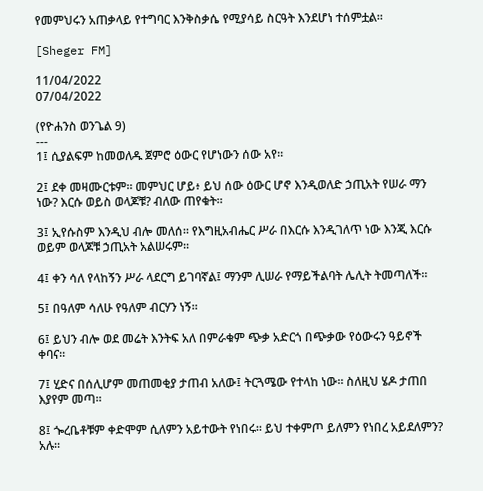የመምህሩን አጠቃላይ የተግባር እንቅስቃሴ የሚያሳይ ስርዓት እንደሆነ ተሰምቷል።

[Sheger FM]

11/04/2022
07/04/2022

(የዮሐንስ ወንጌል 9)
---
1፤ ሲያልፍም ከመወለዱ ጀምሮ ዕውር የሆነውን ሰው አየ።

2፤ ደቀ መዛሙርቱም። መምህር ሆይ፥ ይህ ሰው ዕውር ሆኖ እንዲወለድ ኃጢአት የሠራ ማን ነው? እርሱ ወይስ ወላጆቹ? ብለው ጠየቁት።

3፤ ኢየሱስም እንዲህ ብሎ መለሰ። የእግዚአብሔር ሥራ በእርሱ እንዲገለጥ ነው እንጂ እርሱ ወይም ወላጆቹ ኃጢአት አልሠሩም።

4፤ ቀን ሳለ የላከኝን ሥራ ላደርግ ይገባኛል፤ ማንም ሊሠራ የማይችልባት ሌሊት ትመጣለች።

5፤ በዓለም ሳለሁ የዓለም ብርሃን ነኝ።

6፤ ይህን ብሎ ወደ መሬት እንትፍ አለ በምራቁም ጭቃ አድርጎ በጭቃው የዕውሩን ዓይኖች ቀባና።

7፤ ሂድና በሰሊሆም መጠመቂያ ታጠብ አለው፤ ትርጓሜው የተላከ ነው። ስለዚህ ሄዶ ታጠበ እያየም መጣ።

8፤ ጐረቤቶቹም ቀድሞም ሲለምን አይተውት የነበሩ። ይህ ተቀምጦ ይለምን የነበረ አይደለምን? አሉ።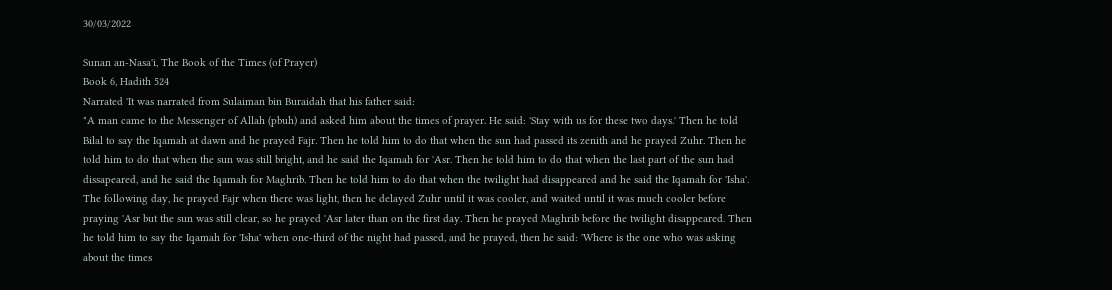30/03/2022

Sunan an-Nasa'i, The Book of the Times (of Prayer)
Book 6, Hadith 524
Narrated 'It was narrated from Sulaiman bin Buraidah that his father said:
"A man came to the Messenger of Allah (pbuh) and asked him about the times of prayer. He said: 'Stay with us for these two days.' Then he told Bilal to say the Iqamah at dawn and he prayed Fajr. Then he told him to do that when the sun had passed its zenith and he prayed Zuhr. Then he told him to do that when the sun was still bright, and he said the Iqamah for 'Asr. Then he told him to do that when the last part of the sun had dissapeared, and he said the Iqamah for Maghrib. Then he told him to do that when the twilight had disappeared and he said the Iqamah for 'Isha'. The following day, he prayed Fajr when there was light, then he delayed Zuhr until it was cooler, and waited until it was much cooler before praying 'Asr but the sun was still clear, so he prayed 'Asr later than on the first day. Then he prayed Maghrib before the twilight disappeared. Then he told him to say the Iqamah for 'Isha' when one-third of the night had passed, and he prayed, then he said: 'Where is the one who was asking about the times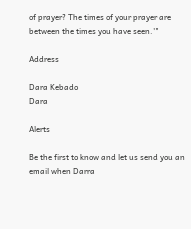of prayer? The times of your prayer are between the times you have seen.'"

Address

Dara Kebado
Dara

Alerts

Be the first to know and let us send you an email when Darra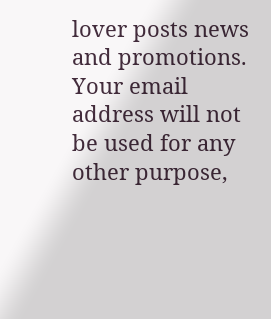lover posts news and promotions. Your email address will not be used for any other purpose,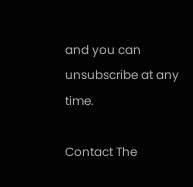and you can unsubscribe at any time.

Contact The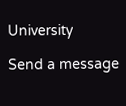University

Send a message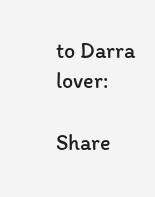to Darra lover:

Share